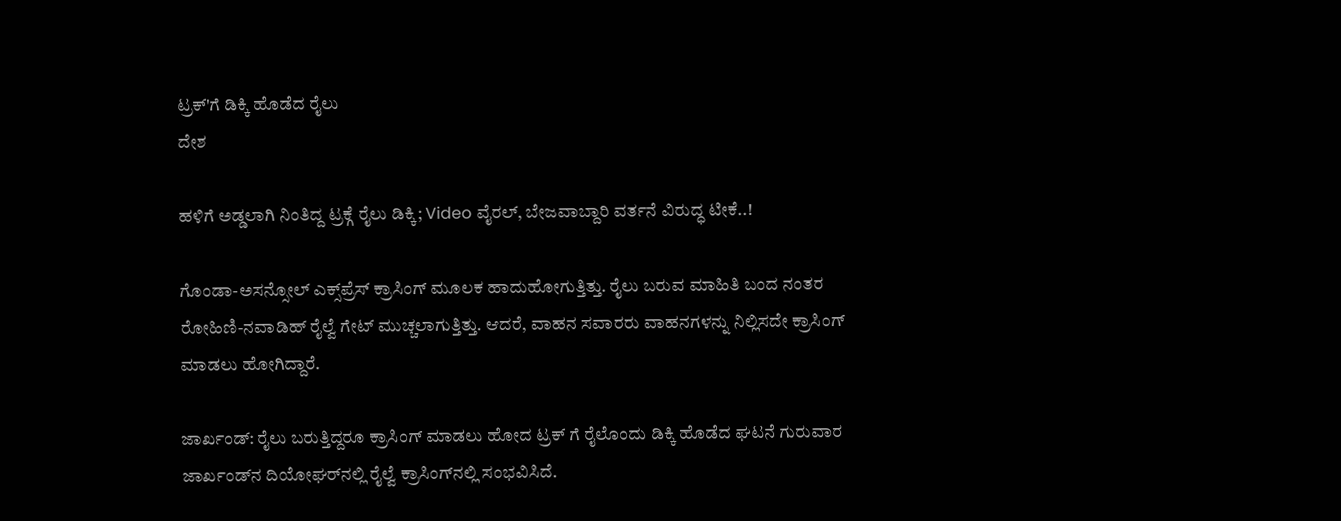ಟ್ರಕ್'ಗೆ ಡಿಕ್ಕಿ ಹೊಡೆದ ರೈಲು
ದೇಶ

ಹಳಿಗೆ ಅಡ್ಡಲಾಗಿ ನಿಂತಿದ್ದ ಟ್ರಕ್ಗೆ ರೈಲು ಡಿಕ್ಕಿ; Video ವೈರಲ್, ಬೇಜವಾಬ್ದಾರಿ ವರ್ತನೆ ವಿರುದ್ಧ ಟೀಕೆ..!

ಗೊಂಡಾ-ಅಸನ್ಸೋಲ್ ಎಕ್ಸ್‌ಪ್ರೆಸ್ ಕ್ರಾಸಿಂಗ್ ಮೂಲಕ ಹಾದುಹೋಗುತ್ತಿತ್ತು. ರೈಲು ಬರುವ ಮಾಹಿತಿ ಬಂದ ನಂತರ ರೋಹಿಣಿ-ನವಾಡಿಹ್ ರೈಲ್ವೆ ಗೇಟ್ ಮುಚ್ಚಲಾಗುತ್ತಿತ್ತು. ಆದರೆ, ವಾಹನ ಸವಾರರು ವಾಹನಗಳನ್ನು ನಿಲ್ಲಿಸದೇ ಕ್ರಾಸಿಂಗ್ ಮಾಡಲು ಹೋಗಿದ್ದಾರೆ.

ಜಾರ್ಖಂಡ್: ರೈಲು ಬರುತ್ತಿದ್ದರೂ ಕ್ರಾಸಿಂಗ್ ಮಾಡಲು ಹೋದ ಟ್ರಕ್ ಗೆ ರೈಲೊಂದು ಡಿಕ್ಕಿ ಹೊಡೆದ ಘಟನೆ ಗುರುವಾರ ಜಾರ್ಖಂಡ್‌ನ ದಿಯೋಘರ್‌ನಲ್ಲಿ ರೈಲ್ವೆ ಕ್ರಾಸಿಂಗ್‌ನಲ್ಲಿ ಸಂಭವಿಸಿದೆ.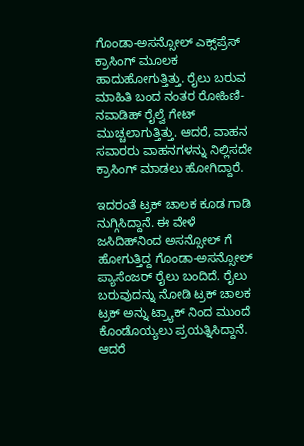ಗೊಂಡಾ-ಅಸನ್ಸೋಲ್ ಎಕ್ಸ್‌ಪ್ರೆಸ್ ಕ್ರಾಸಿಂಗ್ ಮೂಲಕ ಹಾದುಹೋಗುತ್ತಿತ್ತು. ರೈಲು ಬರುವ ಮಾಹಿತಿ ಬಂದ ನಂತರ ರೋಹಿಣಿ-ನವಾಡಿಹ್ ರೈಲ್ವೆ ಗೇಟ್ ಮುಚ್ಚಲಾಗುತ್ತಿತ್ತು. ಆದರೆ, ವಾಹನ ಸವಾರರು ವಾಹನಗಳನ್ನು ನಿಲ್ಲಿಸದೇ ಕ್ರಾಸಿಂಗ್ ಮಾಡಲು ಹೋಗಿದ್ದಾರೆ.

ಇದರಂತೆ ಟ್ರಕ್ ಚಾಲಕ ಕೂಡ ಗಾಡಿ ನುಗ್ಗಿಸಿದ್ದಾನೆ. ಈ ವೇಳೆ ಜಸಿದಿಹ್‌ನಿಂದ ಅಸನ್ಸೋಲ್‌ ಗೆ ಹೋಗುತ್ತಿದ್ದ ಗೊಂಡಾ-ಅಸನ್ಸೋಲ್ ಪ್ಯಾಸೆಂಜರ್ ರೈಲು ಬಂದಿದೆ. ರೈಲು ಬರುವುದನ್ನು ನೋಡಿ ಟ್ರಕ್ ಚಾಲಕ ಟ್ರಕ್ ಅನ್ನು ಟ್ರ್ಯಾಕ್ ನಿಂದ ಮುಂದೆ ಕೊಂಡೊಯ್ಯಲು ಪ್ರಯತ್ನಿಸಿದ್ದಾನೆ. ಆದರೆ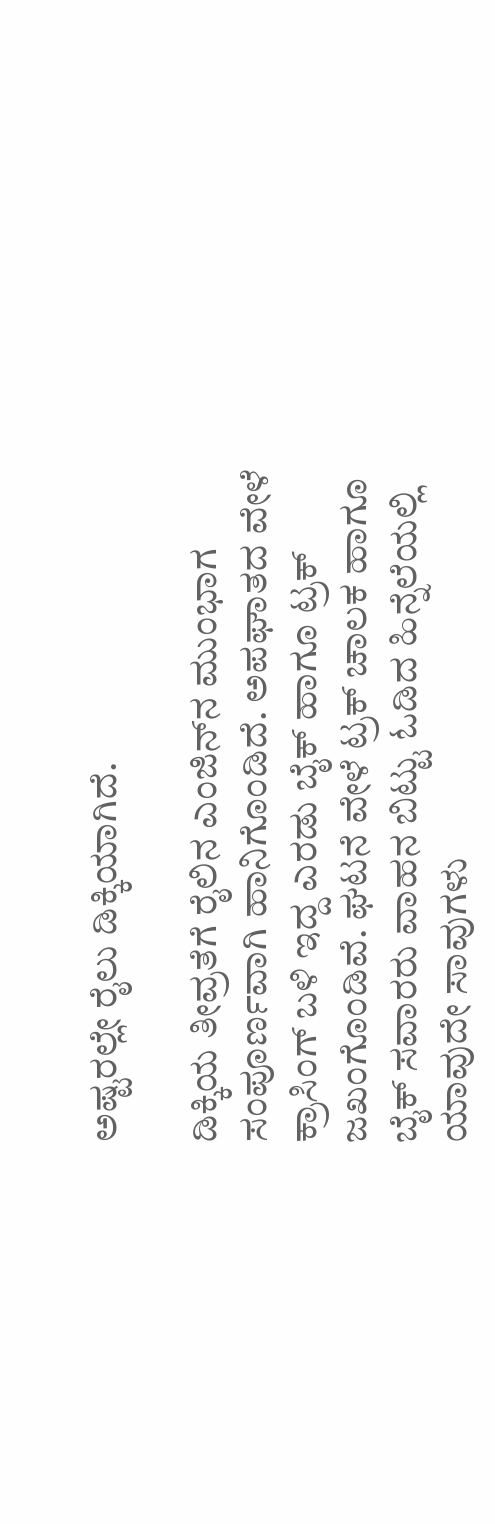ಅಷ್ಟರಲ್ಲೇ ರೈಲು ಡಿಕ್ಕಿಯಾಗಿದೆ.

ಡಿಕ್ಕಿಯ ತೀವ್ರತೆಗೆ ರೈಲಿನ ಎಂಜಿನ್‌ನ ಮುಂಭಾಗ ಸಂಪೂರ್ಣವಾಗಿ ಹಾನಿಗೊಂಡಿದೆ. ಅಪಘಾತದ ವೇಳೆ ಕ್ರಾಸಿಂಗ್ ಬಳಿ ಇದ್ದ ಎರಡು ಬೈಕ್‌ ಹಾಗೂ ಟ್ರಕ್ ಜಖಂಗೊಂಡಿವೆ. ಘಟನೆ ವೇಳೆ ಟ್ರಕ್ ಚಾಲಕ ಹಾಗೂ ಬೈಕ್ ಸವಾರರು ವಾಹನ ಬಿಟ್ಟು ಓಡಿದ ಹಿನ್ನೆಲೆಯಲ್ಲಿ ಯಾವುದೇ ಸಾವುಗಳು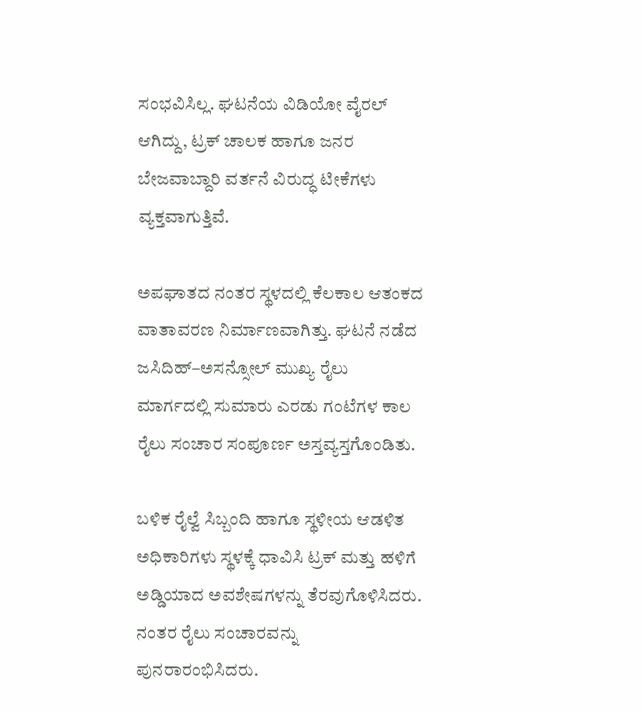ಸಂಭವಿಸಿಲ್ಲ. ಘಟನೆಯ ವಿಡಿಯೋ ವೈರಲ್ ಆಗಿದ್ದು, ಟ್ರಕ್ ಚಾಲಕ ಹಾಗೂ ಜನರ ಬೇಜವಾಬ್ದಾರಿ ವರ್ತನೆ ವಿರುದ್ಧ ಟೀಕೆಗಳು ವ್ಯಕ್ತವಾಗುತ್ತಿವೆ.

ಅಪಘಾತದ ನಂತರ ಸ್ಥಳದಲ್ಲಿ ಕೆಲಕಾಲ ಆತಂಕದ ವಾತಾವರಣ ನಿರ್ಮಾಣವಾಗಿತ್ತು. ಘಟನೆ ನಡೆದ ಜಸಿದಿಹ್–ಅಸನ್ಸೋಲ್ ಮುಖ್ಯ ರೈಲು ಮಾರ್ಗದಲ್ಲಿ ಸುಮಾರು ಎರಡು ಗಂಟೆಗಳ ಕಾಲ ರೈಲು ಸಂಚಾರ ಸಂಪೂರ್ಣ ಅಸ್ತವ್ಯಸ್ತಗೊಂಡಿತು.

ಬಳಿಕ ರೈಲ್ವೆ ಸಿಬ್ಬಂದಿ ಹಾಗೂ ಸ್ಥಳೀಯ ಆಡಳಿತ ಅಧಿಕಾರಿಗಳು ಸ್ಥಳಕ್ಕೆ ಧಾವಿಸಿ ಟ್ರಕ್ ಮತ್ತು ಹಳಿಗೆ ಅಡ್ಡಿಯಾದ ಅವಶೇಷಗಳನ್ನು ತೆರವುಗೊಳಿಸಿದರು. ನಂತರ ರೈಲು ಸಂಚಾರವನ್ನು ಪುನರಾರಂಭಿಸಿದರು.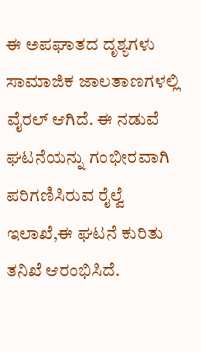ಈ ಅಪಘಾತದ ದೃಶ್ಯಗಳು ಸಾಮಾಜಿಕ ಜಾಲತಾಣಗಳಲ್ಲಿ ವೈರಲ್ ಆಗಿದೆ. ಈ ನಡುವೆ ಘಟನೆಯನ್ನು ಗಂಭೀರವಾಗಿ ಪರಿಗಣಿಸಿರುವ ರೈಲ್ವೆ ಇಲಾಖೆ,ಈ ಘಟನೆ ಕುರಿತು ತನಿಖೆ ಆರಂಭಿಸಿದೆ.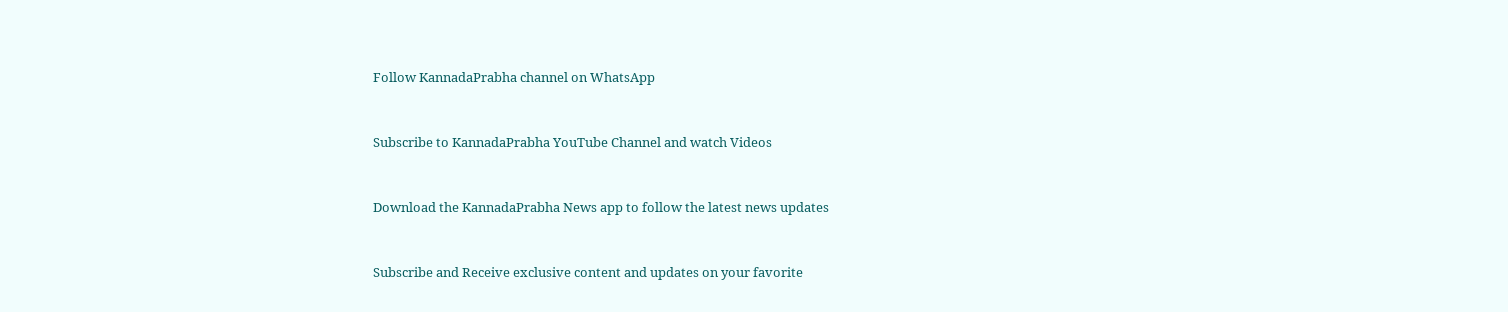Follow KannadaPrabha channel on WhatsApp



Subscribe to KannadaPrabha YouTube Channel and watch Videos



Download the KannadaPrabha News app to follow the latest news updates



Subscribe and Receive exclusive content and updates on your favorite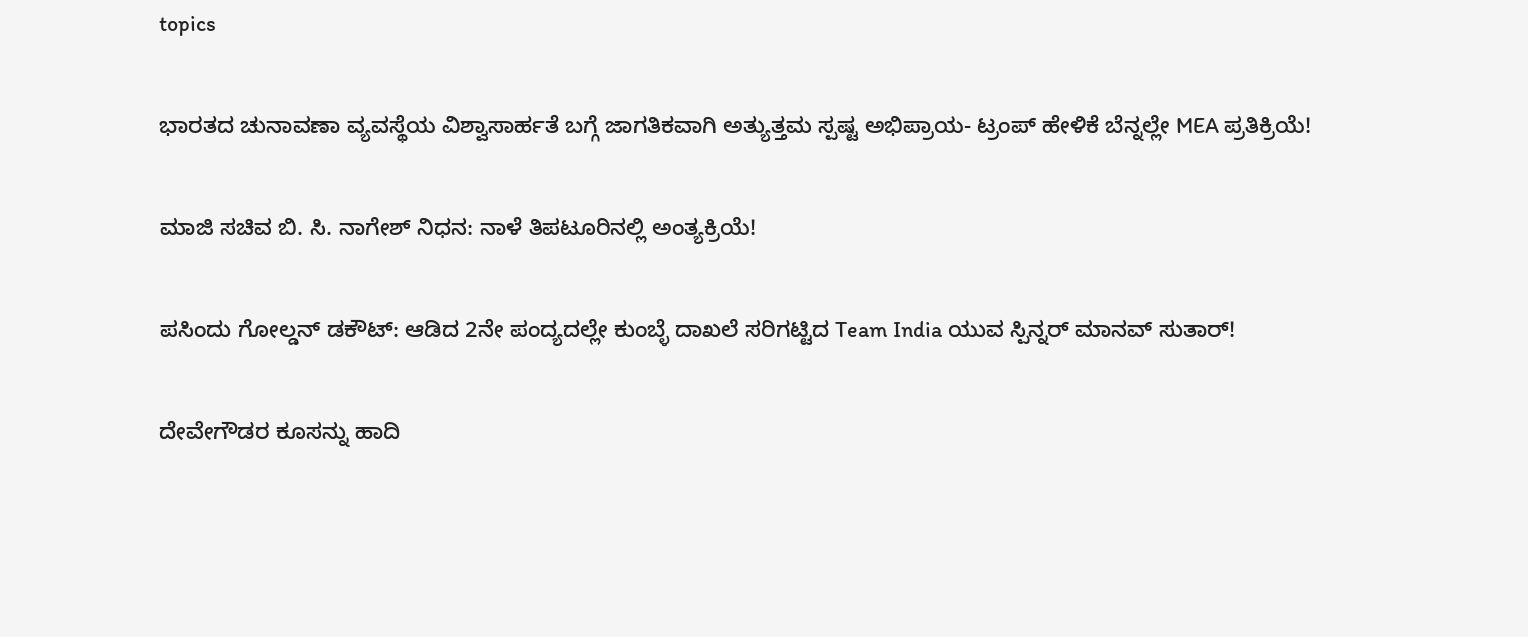topics

ಭಾರತದ ಚುನಾವಣಾ ವ್ಯವಸ್ಥೆಯ ವಿಶ್ವಾಸಾರ್ಹತೆ ಬಗ್ಗೆ ಜಾಗತಿಕವಾಗಿ ಅತ್ಯುತ್ತಮ ಸ್ಪಷ್ಟ ಅಭಿಪ್ರಾಯ- ಟ್ರಂಪ್ ಹೇಳಿಕೆ ಬೆನ್ನಲ್ಲೇ MEA ಪ್ರತಿಕ್ರಿಯೆ!

ಮಾಜಿ ಸಚಿವ ಬಿ. ಸಿ. ನಾಗೇಶ್ ನಿಧನ: ನಾಳೆ ತಿಪಟೂರಿನಲ್ಲಿ ಅಂತ್ಯಕ್ರಿಯೆ!

ಪಸಿಂದು ಗೋಲ್ಡನ್ ಡಕೌಟ್: ಆಡಿದ 2ನೇ ಪಂದ್ಯದಲ್ಲೇ ಕುಂಬ್ಳೆ ದಾಖಲೆ ಸರಿಗಟ್ಟಿದ Team India ಯುವ ಸ್ಪಿನ್ನರ್ ಮಾನವ್ ಸುತಾರ್!

ದೇವೇಗೌಡರ ಕೂಸನ್ನು ಹಾದಿ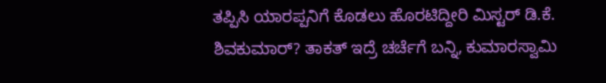ತಪ್ಪಿಸಿ ಯಾರಪ್ಪನಿಗೆ ಕೊಡಲು ಹೊರಟಿದ್ದೀರಿ ಮಿಸ್ಟರ್ ಡಿ.ಕೆ. ಶಿವಕುಮಾರ್? ತಾಕತ್ ಇದ್ರೆ ಚರ್ಚೆಗೆ ಬನ್ನಿ, ಕುಮಾರಸ್ವಾಮಿ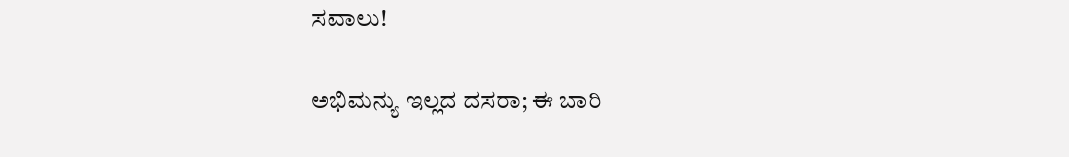ಸವಾಲು!

ಅಭಿಮನ್ಯು ಇಲ್ಲದ ದಸರಾ; ಈ ಬಾರಿ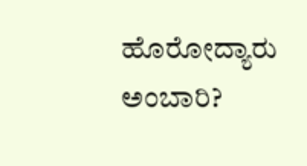ಹೊರೋದ್ಯಾರು ಅಂಬಾರಿ?